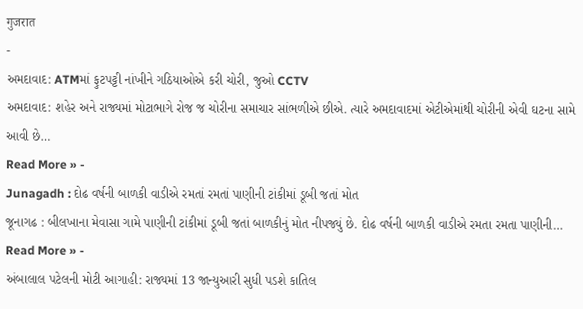गुजरात
-
અમદાવાદ: ATMમાં ફુટપટ્ટી નાંખીને ગઠિયાઓએ કરી ચોરી, જુઓ CCTV
અમદાવાદ: શહેર અને રાજ્યમાં મોટાભાગે રોજ જ ચોરીના સમાચાર સાંભળીએ છીએ. ત્યારે અમદાવાદમાં એટીએમાંથી ચોરીની એવી ઘટના સામે આવી છે…
Read More » -
Junagadh : દોઢ વર્ષની બાળકી વાડીએ રમતાં રમતાં પાણીની ટાંકીમાં ડૂબી જતાં મોત
જૂનાગઢ : બીલખાના મેવાસા ગામે પાણીની ટાંકીમાં ડૂબી જતાં બાળકીનું મોત નીપજ્યું છે. દોઢ વર્ષની બાળકી વાડીએ રમતા રમતા પાણીની…
Read More » -
અંબાલાલ પટેલની મોટી આગાહી: રાજ્યમાં 13 જાન્યુઆરી સુધી પડશે કાતિલ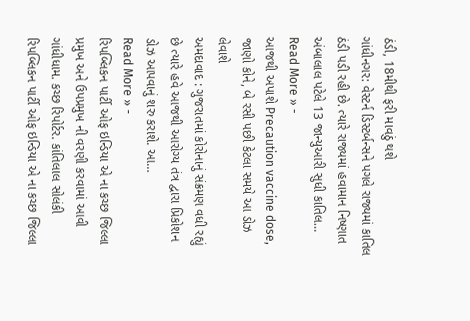ઠંડી, 18મીથી ફરી માવઠું થશે
ગાંધીનગર: વેસ્ટર્ન ડિસ્ટર્બન્સને પગલે રાજ્યમાં કાતિલ ઠંડી પડી રહી છે. ત્યારે રાજ્યમાં હવામાન નિષ્ણાત અંબાલાલ પટેલે 13 જાન્યુઆરી સુધી કાતિલ…
Read More » -
આજથી અપાશે Precaution vaccine dose, જાણો કોને, બે રસી પછી કેટલા સમયે આ ડોઝ લેવાશે
અમદાવાદ : ગુજરાતમાં કોરોનાનું સંક્રમણ વધી રહ્યું છે ત્યારે હવે આજથી આરોગ્ય તંત્ર દ્વારા પ્રિકોશન ડોઝ આપવાનું શરુ કરાશે. આ…
Read More » -
રિપબ્લિકન પાર્ટી ઓફ ઇન્ડિયા એ ના કચ્છ જિલ્લા પ્રમુખ અને ઉપપ્રમુખ ની વરણી કરવામાં આવી
ગાંધીધામ. કચ્છ રિપોર્ટર. કાંતિલાલ સોલંકી રિપબ્લિકન પાર્ટી ઓફ ઇન્ડિયા એ ના કચ્છ જિલ્લા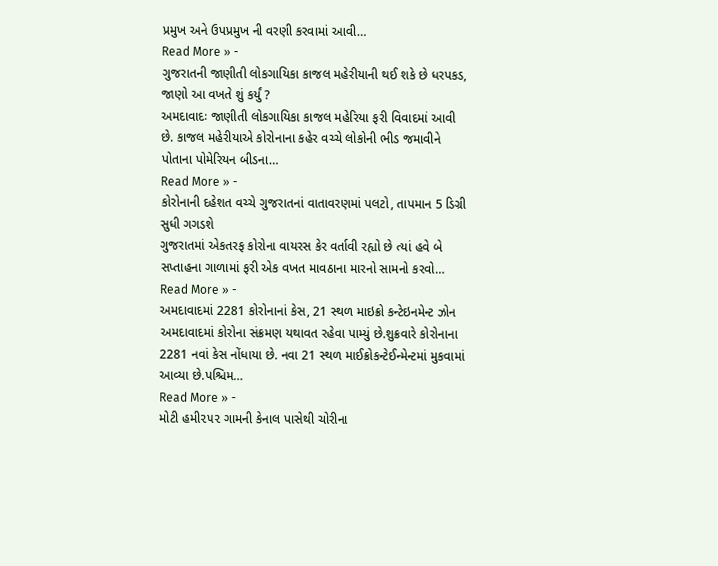પ્રમુખ અને ઉપપ્રમુખ ની વરણી કરવામાં આવી…
Read More » -
ગુજરાતની જાણીતી લોકગાયિકા કાજલ મહેરીયાની થઈ શકે છે ધરપકડ, જાણો આ વખતે શું કર્યું ?
અમદાવાદઃ જાણીતી લોકગાયિકા કાજલ મહેરિયા ફરી વિવાદમાં આવી છે. કાજલ મહેરીયાએ કોરોનાના કહેર વચ્ચે લોકોની ભીડ જમાવીને પોતાના પોમેરિયન બીડના…
Read More » -
કોરોનાની દહેશત વચ્ચે ગુજરાતનાં વાતાવરણમાં પલટો, તાપમાન 5 ડિગ્રી સુધી ગગડશે
ગુજરાતમાં એકતરફ કોરોના વાયરસ કેર વર્તાવી રહ્યો છે ત્યાં હવે બે સપ્તાહના ગાળામાં ફરી એક વખત માવઠાના મારનો સામનો કરવો…
Read More » -
અમદાવાદમાં 2281 કોરોનાનાં કેસ, 21 સ્થળ માઇક્રો કન્ટેઇનમેન્ટ ઝોન
અમદાવાદમાં કોરોના સંક્રમણ યથાવત રહેવા પામ્યું છે.શુક્રવારે કોરોનાના 2281 નવાં કેસ નોંધાયા છે. નવા 21 સ્થળ માઈક્રોકન્ટેઈન્મેન્ટમાં મુકવામાં આવ્યા છે.પશ્ચિમ…
Read More » -
મોટી હમી૨૫૨ ગામની કેનાલ પાસેથી ચોરીના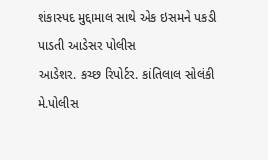શંકાસ્પદ મુદ્દામાલ સાથે એક ઇસમને પકડી પાડતી આડેસર પોલીસ
આડેશર. કચ્છ રિપોર્ટર. કાંતિલાલ સોલંકી મે.પોલીસ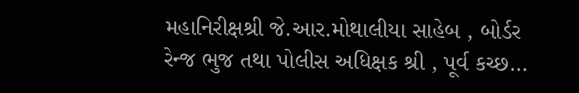મહાનિરીક્ષશ્રી જે.આર.મોથાલીયા સાહેબ , બોર્ડર રેન્જ ભુજ તથા પોલીસ અધિક્ષક શ્રી , પૂર્વ કચ્છ…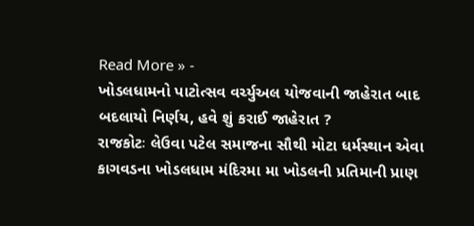Read More » -
ખોડલધામનો પાટોત્સવ વર્ચ્યુઅલ યોજવાની જાહેરાત બાદ બદલાયો નિર્ણય, હવે શું કરાઈ જાહેરાત ?
રાજકોટઃ લેઉવા પટેલ સમાજના સૌથી મોટા ધર્મસ્થાન એવા કાગવડના ખોડલધામ મંદિરમા મા ખોડલની પ્રતિમાની પ્રાણ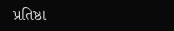પ્રતિષ્ઠા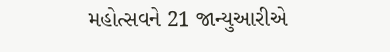મહોત્સવને 21 જાન્યુઆરીએ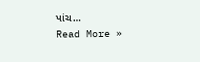પાંચ…
Read More »